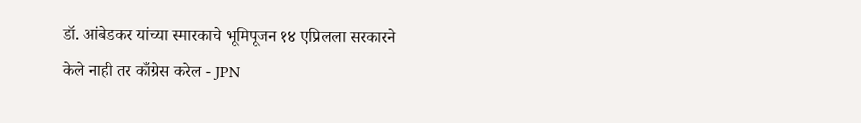डॉ. आंबेडकर यांच्या स्मारकाचे भूमिपूजन १४ एप्रिलला सरकारने केले नाही तर काँग्रेस करेल - JPN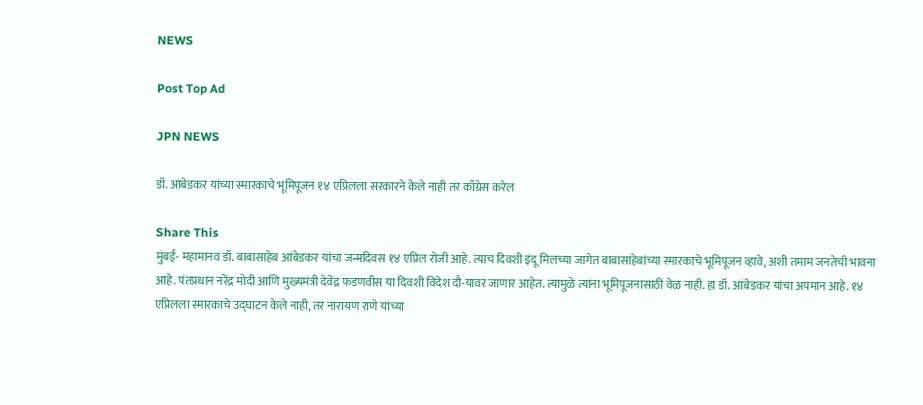NEWS

Post Top Ad

JPN NEWS

डॉ. आंबेडकर यांच्या स्मारकाचे भूमिपूजन १४ एप्रिलला सरकारने केले नाही तर काँग्रेस करेल

Share This
मुंबई- महामानव डॉ. बाबासाहेब आंबेडकर यांचा जन्मदिवस १४ एप्रिल रोजी आहे. त्याच दिवशी इंदू मिलच्या जागेत बाबासाहेबांच्या स्मारकाचे भूमिपूजन व्हावे, अशी तमाम जनतेची भावना आहे. पंतप्रधान नरेंद्र मोदी आणि मुख्यमंत्री देवेंद्र फडणवीस या दिवशी विदेश दौ-यावर जाणार आहेत. त्यामुळे त्यांना भूमिपूजनासाठी वेळ नाही. हा डॉ. आंबेडकर यांचा अपमान आहे. १४ एप्रिलला स्मारकाचे उद्घाटन केले नाही, तर नारायण राणे यांच्या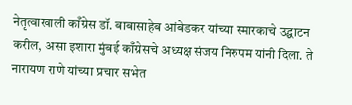नेतृत्वाखाली काँग्रेस डॉ. बाबासाहेब आंबेडकर यांच्या स्मारकाचे उद्घाटन करील, असा इशारा मुंबई काँग्रेसचे अध्यक्ष संजय निरुपम यांनी दिला. ते नारायण राणे यांच्या प्रचार सभेत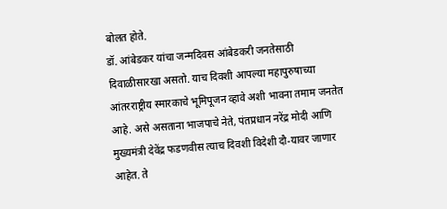बोलत होते.
डॉ. आंबेडकर यांचा जन्मदिवस आंबेडकरी जनतेसाठी दिवाळीसारखा असतो. याच दिवशी आपल्या महापुरुषाच्या आंतरराष्ट्रीय स्मारकाचे भूमिपूजन व्हावे अशी भावना तमाम जनतेत आहे. असे असताना भाजपाचे नेते, पंतप्रधान नरेंद्र मोदी आणि मुख्यमंत्री देवेंद्र फडणवीस त्याच दिवशी विदेशी दौ-यावर जाणार आहेत. ते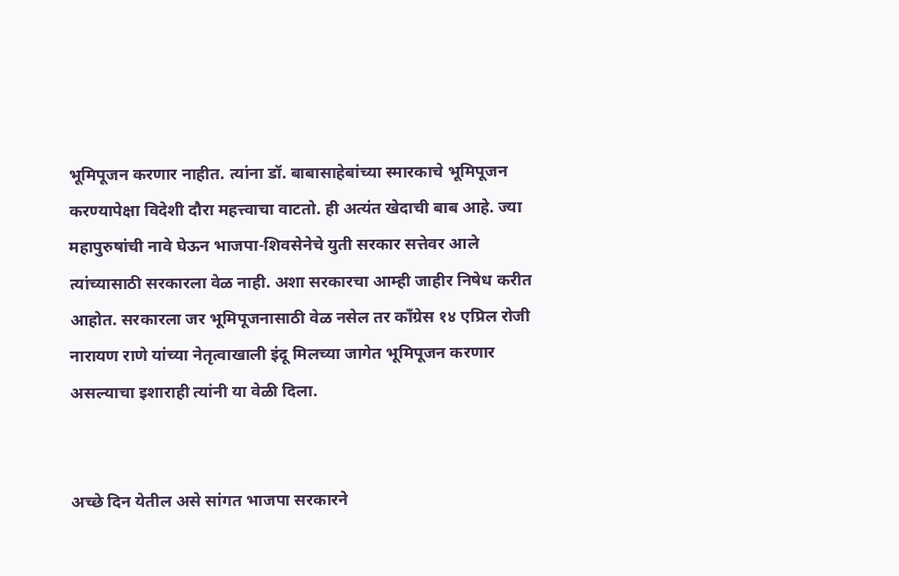भूमिपूजन करणार नाहीत. त्यांना डॉ. बाबासाहेबांच्या स्मारकाचे भूमिपूजन करण्यापेक्षा विदेशी दौरा महत्त्वाचा वाटतो. ही अत्यंत खेदाची बाब आहे. ज्या महापुरुषांची नावे घेऊन भाजपा-शिवसेनेचे युती सरकार सत्तेवर आले त्यांच्यासाठी सरकारला वेळ नाही. अशा सरकारचा आम्ही जाहीर निषेध करीत आहोत. सरकारला जर भूमिपूजनासाठी वेळ नसेल तर काँग्रेस १४ एप्रिल रोजी नारायण राणे यांच्या नेतृत्वाखाली इंदू मिलच्या जागेत भूमिपूजन करणार असल्याचा इशाराही त्यांनी या वेळी दिला.


अच्छे दिन येतील असे सांगत भाजपा सरकारने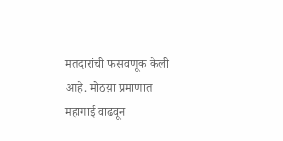मतदारांची फसवणूक केली आहे. मोठय़ा प्रमाणात महागाई वाढवून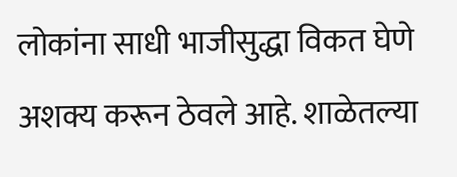लोकांना साधी भाजीसुद्धा विकत घेणे अशक्य करून ठेवले आहे. शाळेतल्या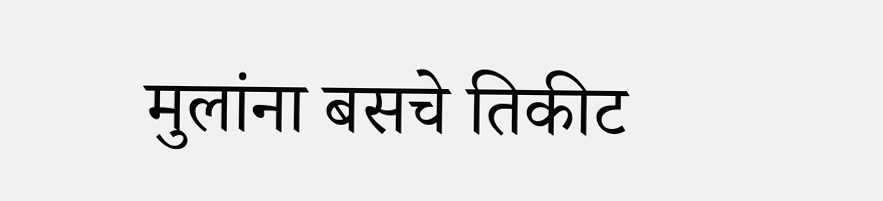मुलांना बसचे तिकीट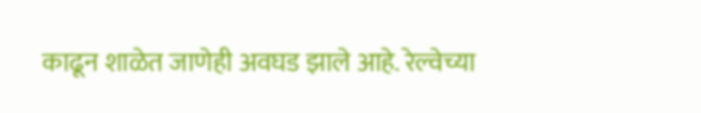काढून शाळेत जाणेही अवघड झाले आहे. रेल्वेच्या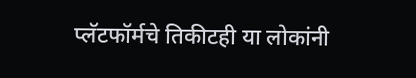प्लॅटफॉर्मचे तिकीटही या लोकांनी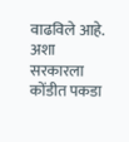वाढविले आहे. अशा सरकारला कोंडीत पकडा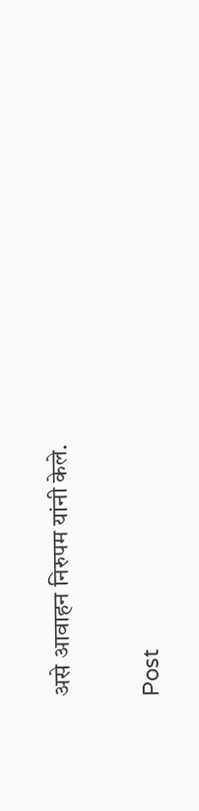असे आवाहन निरुपम यांनी केले.

Post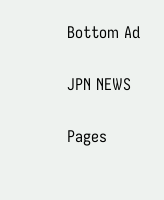Bottom Ad

JPN NEWS

Pages